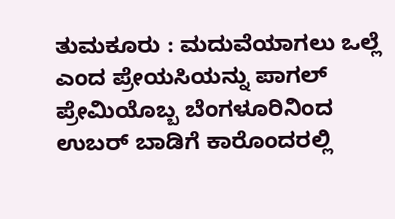ತುಮಕೂರು : ಮದುವೆಯಾಗಲು ಒಲ್ಲೆ ಎಂದ ಪ್ರೇಯಸಿಯನ್ನು ಪಾಗಲ್‌ ಪ್ರೇಮಿಯೊಬ್ಬ ಬೆಂಗಳೂರಿನಿಂದ ಉಬರ್‌ ಬಾಡಿಗೆ ಕಾರೊಂದರಲ್ಲಿ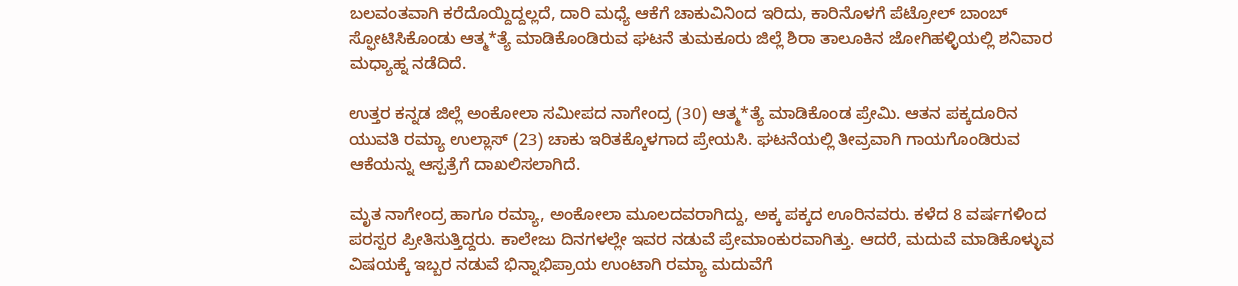ಬಲವಂತವಾಗಿ ಕರೆದೊಯ್ದಿದ್ದಲ್ಲದೆ, ದಾರಿ ಮಧ್ಯೆ ಆಕೆಗೆ ಚಾಕುವಿನಿಂದ ಇರಿದು, ಕಾರಿನೊಳಗೆ ಪೆಟ್ರೋಲ್‌ ಬಾಂಬ್‌ ಸ್ಫೋಟಿಸಿಕೊಂಡು ಆತ್ಮ*ತ್ಯೆ ಮಾಡಿಕೊಂಡಿರುವ ಘಟನೆ ತುಮಕೂರು ಜಿಲ್ಲೆ ಶಿರಾ ತಾಲೂಕಿನ ಜೋಗಿಹಳ್ಳಿಯಲ್ಲಿ ಶನಿವಾರ ಮಧ್ಯಾಹ್ನ ನಡೆದಿದೆ.

ಉತ್ತರ ಕನ್ನಡ ಜಿಲ್ಲೆ ಅಂಕೋಲಾ ಸಮೀಪದ ನಾಗೇಂದ್ರ (30) ಆತ್ಮ*ತ್ಯೆ ಮಾಡಿಕೊಂಡ ಪ್ರೇಮಿ. ಆತನ ಪಕ್ಕದೂರಿನ ಯುವತಿ ರಮ್ಯಾ ಉಲ್ಲಾಸ್‌ (23) ಚಾಕು ಇರಿತಕ್ಕೊಳಗಾದ ಪ್ರೇಯಸಿ. ಘಟನೆಯಲ್ಲಿ ತೀವ್ರವಾಗಿ ಗಾಯಗೊಂಡಿರುವ ಆಕೆಯನ್ನು ಆಸ್ಪತ್ರೆಗೆ ದಾಖಲಿಸಲಾಗಿದೆ.

ಮೃತ ನಾಗೇಂದ್ರ ಹಾಗೂ ರಮ್ಯಾ, ಅಂಕೋಲಾ ಮೂಲದವರಾಗಿದ್ದು, ಅಕ್ಕ ಪಕ್ಕದ ಊರಿನವರು. ಕಳೆದ 8 ವರ್ಷಗಳಿಂದ ಪರಸ್ಪರ ಪ್ರೀತಿಸುತ್ತಿದ್ದರು. ಕಾಲೇಜು ದಿನಗಳಲ್ಲೇ ಇವರ ನಡುವೆ ಪ್ರೇಮಾಂಕುರವಾಗಿತ್ತು. ಆದರೆ, ಮದುವೆ ಮಾಡಿಕೊಳ್ಳುವ ವಿಷಯಕ್ಕೆ ಇಬ್ಬರ ನಡುವೆ ಭಿನ್ನಾಭಿಪ್ರಾಯ ಉಂಟಾಗಿ ರಮ್ಯಾ ಮದುವೆಗೆ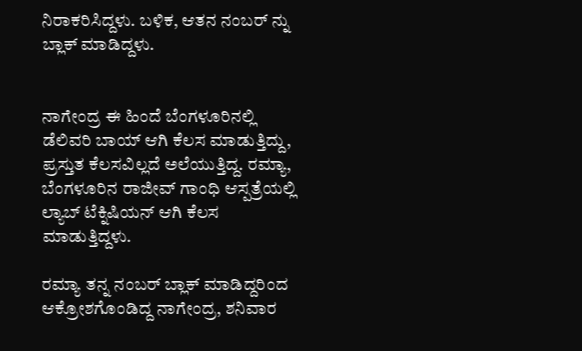ನಿರಾಕರಿಸಿದ್ದಳು. ಬಳಿಕ, ಆತನ ನಂಬರ್ ನ್ನು ಬ್ಲಾಕ್ ಮಾಡಿದ್ದಳು.


ನಾಗೇಂದ್ರ ಈ ಹಿಂದೆ ಬೆಂಗಳೂರಿನಲ್ಲಿ ಡೆಲಿವರಿ ಬಾಯ್ ಆಗಿ ಕೆಲಸ ಮಾಡುತ್ತಿದ್ದು, ಪ್ರಸ್ತುತ ಕೆಲಸವಿಲ್ಲದೆ ಅಲೆಯುತ್ತಿದ್ದ. ರಮ್ಯಾ, ಬೆಂಗಳೂರಿನ ರಾಜೀವ್ ಗಾಂಧಿ ಆಸ್ಪತ್ರೆಯಲ್ಲಿ ಲ್ಯಾಬ್ ಟೆಕ್ನಿಷಿಯನ್ ಆಗಿ ಕೆಲಸ ಮಾಡುತ್ತಿದ್ದಳು.

ರಮ್ಯಾ ತನ್ನ ನಂಬರ್ ಬ್ಲಾಕ್ ಮಾಡಿದ್ದರಿಂದ ಆಕ್ರೋಶಗೊಂಡಿದ್ದ ನಾಗೇಂದ್ರ, ಶನಿವಾರ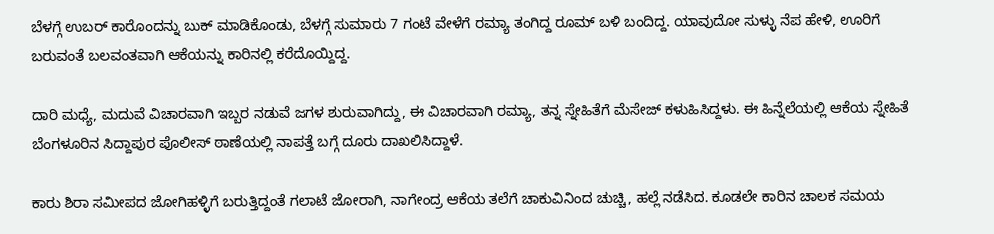ಬೆಳಗ್ಗೆ ಉಬರ್‌ ಕಾರೊಂದನ್ನು ಬುಕ್‌ ಮಾಡಿಕೊಂಡು, ಬೆಳಗ್ಗೆ ಸುಮಾರು 7 ಗಂಟೆ ವೇಳೆಗೆ ರಮ್ಯಾ ತಂಗಿದ್ದ ರೂಮ್ ಬಳಿ ಬಂದಿದ್ದ. ಯಾವುದೋ ಸುಳ್ಳು ನೆಪ ಹೇಳಿ, ಊರಿಗೆ ಬರುವಂತೆ ಬಲವಂತವಾಗಿ ಆಕೆಯನ್ನು ಕಾರಿನಲ್ಲಿ ಕರೆದೊಯ್ದಿದ್ದ.

ದಾರಿ ಮಧ್ಯೆ, ಮದುವೆ ವಿಚಾರವಾಗಿ ಇಬ್ಬರ ನಡುವೆ ಜಗಳ ಶುರುವಾಗಿದ್ದು, ಈ ವಿಚಾರವಾಗಿ ರಮ್ಯಾ, ತನ್ನ ಸ್ನೇಹಿತೆಗೆ ಮೆಸೇಜ್ ಕಳುಹಿಸಿದ್ದಳು. ಈ ಹಿನ್ನೆಲೆಯಲ್ಲಿ ಆಕೆಯ ಸ್ನೇಹಿತೆ ಬೆಂಗಳೂರಿನ ಸಿದ್ದಾಪುರ ಪೊಲೀಸ್ ಠಾಣೆಯಲ್ಲಿ ನಾಪತ್ತೆ ಬಗ್ಗೆ ದೂರು ದಾಖಲಿಸಿದ್ದಾಳೆ.

ಕಾರು ಶಿರಾ ಸಮೀಪದ ಜೋಗಿಹಳ್ಳಿಗೆ ಬರುತ್ತಿದ್ದಂತೆ ಗಲಾಟೆ ಜೋರಾಗಿ, ನಾಗೇಂದ್ರ ಆಕೆಯ ತಲೆಗೆ ಚಾಕುವಿನಿಂದ ಚುಚ್ಚಿ, ಹಲ್ಲೆ ನಡೆಸಿದ. ಕೂಡಲೇ ಕಾರಿನ ಚಾಲಕ ಸಮಯ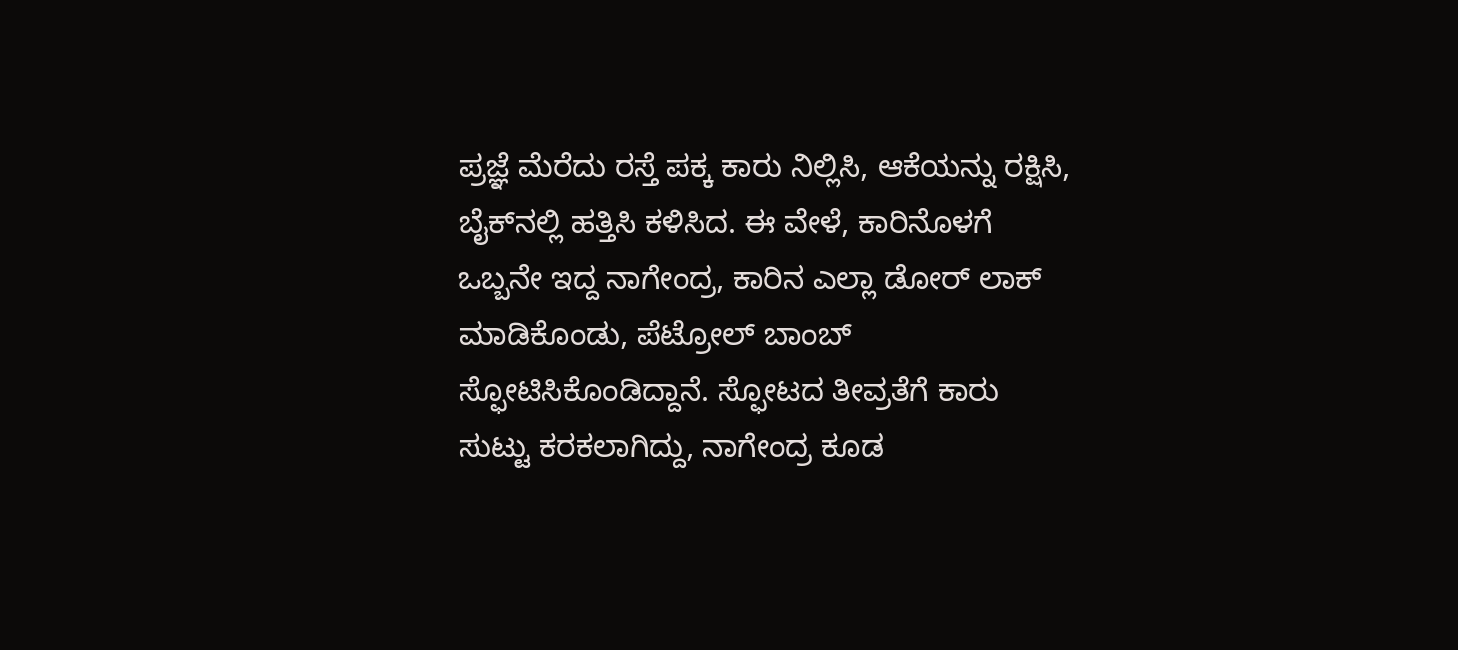ಪ್ರಜ್ಞೆ ಮೆರೆದು ರಸ್ತೆ ಪಕ್ಕ ಕಾರು ನಿಲ್ಲಿಸಿ, ಆಕೆಯನ್ನು ರಕ್ಷಿಸಿ, ಬೈಕ್‌ನಲ್ಲಿ ಹತ್ತಿಸಿ ಕಳಿಸಿದ. ಈ ವೇಳೆ, ಕಾರಿನೊಳಗೆ ಒಬ್ಬನೇ ಇದ್ದ ನಾಗೇಂದ್ರ, ಕಾರಿನ ಎಲ್ಲಾ ಡೋರ್ ಲಾಕ್ ಮಾಡಿಕೊಂಡು, ಪೆಟ್ರೋಲ್ ಬಾಂಬ್ ಸ್ಫೋಟಿಸಿಕೊಂಡಿದ್ದಾನೆ. ಸ್ಫೋಟದ ತೀವ್ರತೆಗೆ ಕಾರು ಸುಟ್ಟು ಕರಕಲಾಗಿದ್ದು, ನಾಗೇಂದ್ರ ಕೂಡ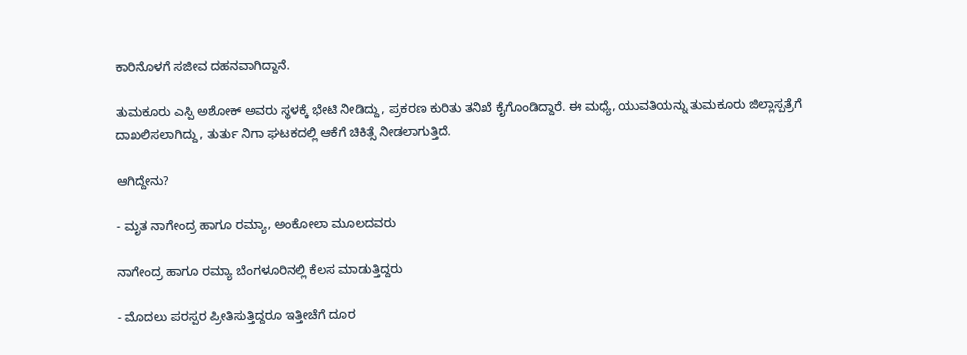ಕಾರಿನೊಳಗೆ ಸಜೀವ ದಹನವಾಗಿದ್ದಾನೆ.

ತುಮಕೂರು ಎಸ್ಪಿ ಅಶೋಕ್ ಅವರು ಸ್ಥಳಕ್ಕೆ ಭೇಟಿ ನೀಡಿದ್ದು, ಪ್ರಕರಣ ಕುರಿತು ತನಿಖೆ ಕೈಗೊಂಡಿದ್ದಾರೆ. ಈ ಮಧ್ಯೆ, ಯುವತಿಯನ್ನು ತುಮಕೂರು ಜಿಲ್ಲಾಸ್ಪತ್ರೆಗೆ ದಾಖಲಿಸಲಾಗಿದ್ದು, ತುರ್ತು ನಿಗಾ ಘಟಕದಲ್ಲಿ ಆಕೆಗೆ ಚಿಕಿತ್ಸೆ ನೀಡಲಾಗುತ್ತಿದೆ.

ಆಗಿದ್ದೇನು?

- ಮೃತ ನಾಗೇಂದ್ರ ಹಾಗೂ ರಮ್ಯಾ, ಅಂಕೋಲಾ ಮೂಲದವರು

ನಾಗೇಂದ್ರ ಹಾಗೂ ರಮ್ಯಾ ಬೆಂಗಳೂರಿನಲ್ಲಿ ಕೆಲಸ ಮಾಡುತ್ತಿದ್ದರು

- ಮೊದಲು ಪರಸ್ಪರ ಪ್ರೀತಿಸುತ್ತಿದ್ದರೂ ಇತ್ತೀಚೆಗೆ ದೂರ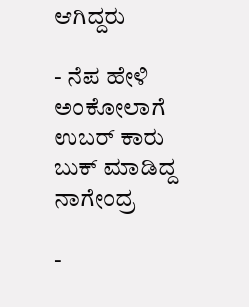ಆಗಿದ್ದರು

- ನೆಪ ಹೇಳಿ ಅಂಕೋಲಾಗೆ ಉಬರ್‌ ಕಾರು ಬುಕ್‌ ಮಾಡಿದ್ದ ನಾಗೇಂದ್ರ

-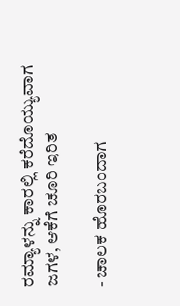ರಮ್ಯಾಳನ್ನು ಕಾರಲ್ಲಿ ಕರೆದೊಯ್ಯುವಾಗ ಜಗಳ, ಆಕೆಗೆ ಚೂರಿ ಇರಿತ

- ಚಾಲಕ ಹೊರಬಂದಾಗ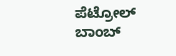ಪೆಟ್ರೋಲ್‌ ಬಾಂಬ್‌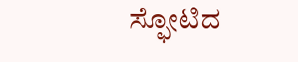ಸ್ಫೋಟಿದ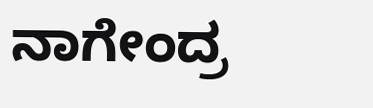ನಾಗೇಂದ್ರ